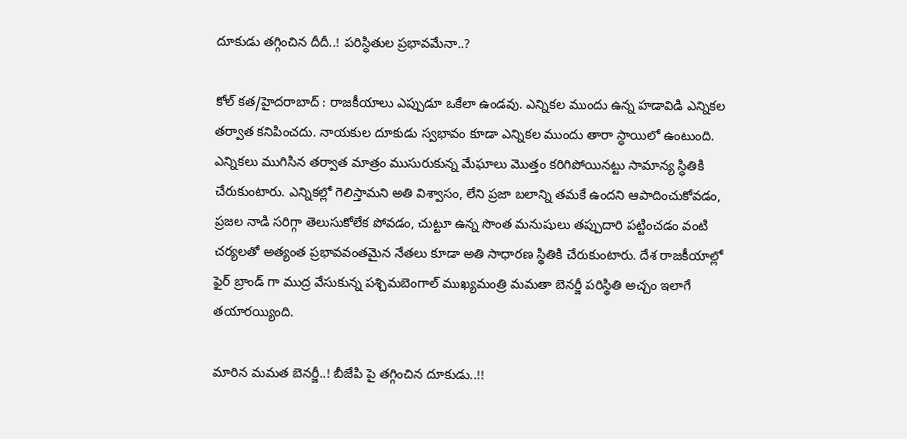దూకుడు తగ్గించిన దీదీ..! పరిస్ధితుల ప్రభావమేనా..?

కోల్ కత/హైదరాబాద్ : రాజకీయాలు ఎప్పుడూ ఒకేలా ఉండవు. ఎన్నికల ముందు ఉన్న హడావిడి ఎన్నికల తర్వాత కనిపించదు. నాయకుల దూకుడు స్వభావం కూడా ఎన్నికల ముందు తారా స్ధాయిలో ఉంటుంది. ఎన్నికలు ముగిసిన తర్వాత మాత్రం ముసురుకున్న మేఘాలు మొత్తం కరిగిపోయినట్టు సామాన్య స్ధితికి చేరుకుంటారు. ఎన్నికల్లో గెలిస్తామని అతి విశ్వాసం, లేని ప్రజా బలాన్ని తమకే ఉందని ఆపాదించుకోవడం, ప్రజల నాడి సరిగ్గా తెలుసుకోలేక పోవడం, చుట్టూ ఉన్న సొంత మనుషులు తప్పుదారి పట్టించడం వంటి చర్యలతో అత్యంత ప్రభావవంతమైన నేతలు కూడా అతి సాధారణ స్థితికి చేరుకుంటారు. దేశ రాజకీయాల్లో ఫైర్ బ్రాండ్ గా ముద్ర వేసుకున్న పశ్చిమబెంగాల్ ముఖ్యమంత్రి మమతా బెనర్జీ పరిస్థితి అచ్చం ఇలాగే తయారయ్యింది.

మారిన మమత బెనర్జీ..! బీజేపి పై తగ్గించిన దూకుడు..!!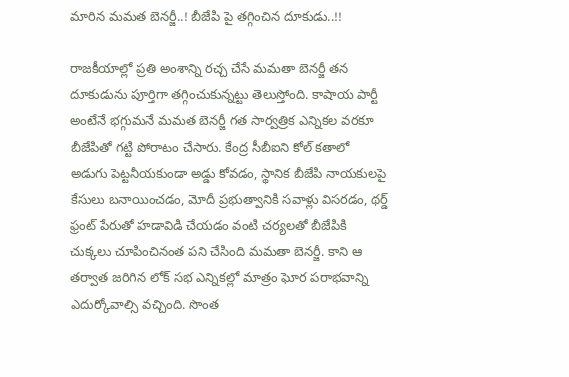మారిన మమత బెనర్జీ..! బీజేపి పై తగ్గించిన దూకుడు..!!

రాజకీయాల్లో ప్రతి అంశాన్ని రచ్చ చేసే మమతా బెనర్జీ తన దూకుడును పూర్తిగా తగ్గించుకున్నట్టు తెలుస్తోంది. కాషాయ పార్టీ అంటేనే భగ్గుమనే మమత బెనర్జీ గత సార్వత్రిక ఎన్నికల వరకూ బీజేపితో గట్టి పోరాటం చేసారు. కేంద్ర సీబీఐని కోల్ కతాలో అడుగు పెట్టనీయకుండా అడ్డు కోవడం, స్థానిక బీజేపి నాయకులపై కేసులు బనాయించడం, మోదీ ప్రభుత్వానికి సవాళ్లు విసరడం, థర్డ్ ఫ్రంట్ పేరుతో హడావిడి చేయడం వంటి చర్యలతో బీజేపికి చుక్కలు చూపించినంత పని చేసింది మమతా బెనర్జీ. కాని ఆ తర్వాత జరిగిన లోక్ సభ ఎన్నికల్లో మాత్రం ఘోర పరాభవాన్ని ఎదుర్కోవాల్సి వచ్చింది. సొంత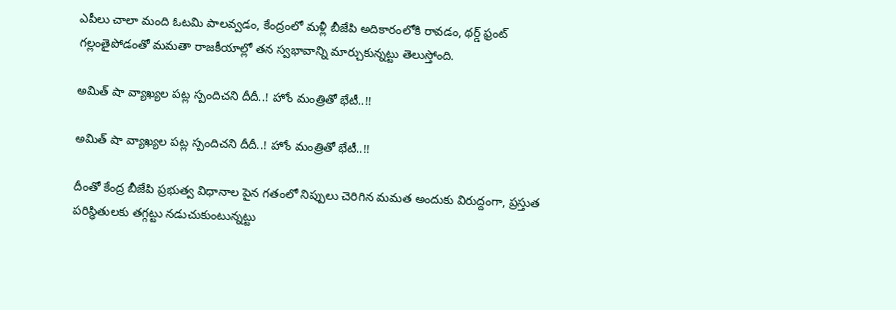ఎపీలు చాలా మంది ఓటమి పాలవ్వడం, కేంద్రంలో మళ్లీ బీజేపి అదికారంలోకి రావడం, థర్డ్ ఫ్రంట్ గల్లంతైపోడంతో మమతా రాజకీయాల్లో తన స్వభావాన్ని మార్చుకున్నట్టు తెలుస్తోంది.

అమిత్ షా వ్యాఖ్యల పట్ల స్పందిచని దీదీ..! హోం మంత్రితో భేటీ..!!

అమిత్ షా వ్యాఖ్యల పట్ల స్పందిచని దీదీ..! హోం మంత్రితో భేటీ..!!

దీంతో కేంద్ర బీజేపి ప్రభుత్వ విధానాల పైన గతంలో నిప్పులు చెరిగిన మమత అందుకు విరుద్దంగా, ప్రస్తుత పరిస్ధితులకు తగ్గట్టు నడుచుకుంటున్నట్టు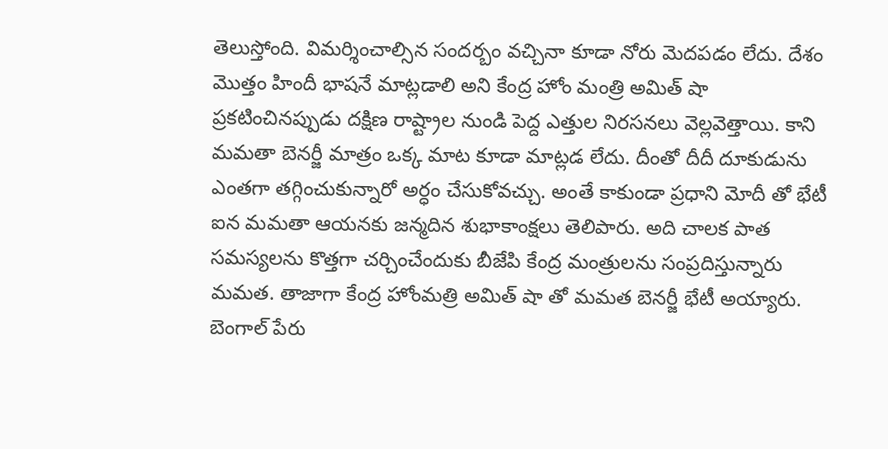తెలుస్తోంది. విమర్శించాల్సిన సందర్బం వచ్చినా కూడా నోరు మెదపడం లేదు. దేశం మొత్తం హిందీ భాషనే మాట్లడాలి అని కేంద్ర హోం మంత్రి అమిత్ షా ప్రకటించినప్పుడు దక్షిణ రాష్ట్రాల నుండి పెద్ద ఎత్తుల నిరసనలు వెల్లవెత్తాయి. కాని మమతా బెనర్జీ మాత్రం ఒక్క మాట కూడా మాట్లడ లేదు. దీంతో దీదీ దూకుడును ఎంతగా తగ్గించుకున్నారో అర్ధం చేసుకోవచ్చు. అంతే కాకుండా ప్రధాని మోదీ తో భేటీ ఐన మమతా ఆయనకు జన్మదిన శుభాకాంక్షలు తెలిపారు. అది చాలక పాత సమస్యలను కొత్తగా చర్చించేందుకు బీజేపి కేంద్ర మంత్రులను సంప్రదిస్తున్నారు మమత. తాజాగా కేంద్ర హోంమత్రి అమిత్ షా తో మమత బెనర్జీ భేటీ అయ్యారు. బెంగాల్ పేరు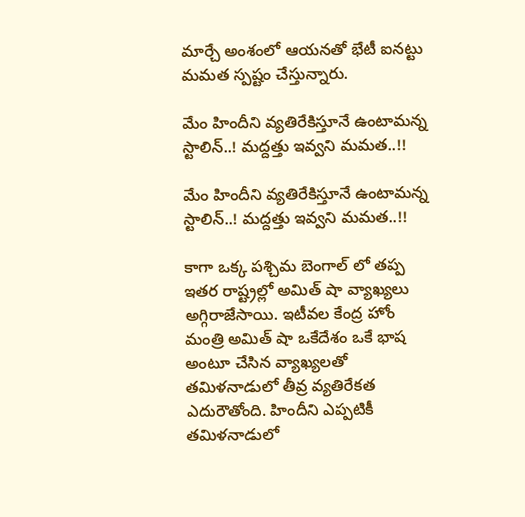మార్చే అంశంలో ఆయనతో భేటీ ఐనట్టు మమత స్పష్టం చేస్తున్నారు.

మేం హిందీని వ్యతిరేకిస్తూనే ఉంటామన్న స్టాలిన్..! మద్దత్తు ఇవ్వని మమత..!!

మేం హిందీని వ్యతిరేకిస్తూనే ఉంటామన్న స్టాలిన్..! మద్దత్తు ఇవ్వని మమత..!!

కాగా ఒక్క పశ్చిమ బెంగాల్ లో తప్ప ఇతర రాష్ట్రల్లో అమిత్ షా వ్యాఖ్యలు అగ్గిరాజేసాయి. ఇటీవల కేంద్ర హోం మంత్రి అమిత్ షా ఒకేదేశం ఒకే భాష అంటూ చేసిన వ్యాఖ్యలతో తమిళనాడులో తీవ్ర వ్యతిరేకత ఎదురౌతోంది. హిందీని ఎప్పటికీ తమిళనాడులో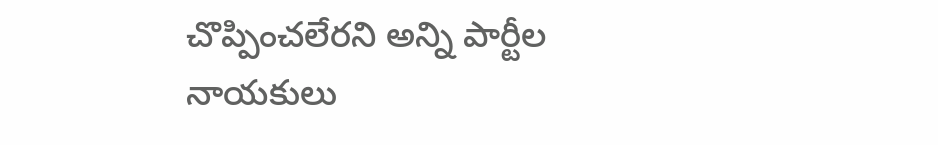చొప్పించలేరని అన్ని పార్టీల నాయకులు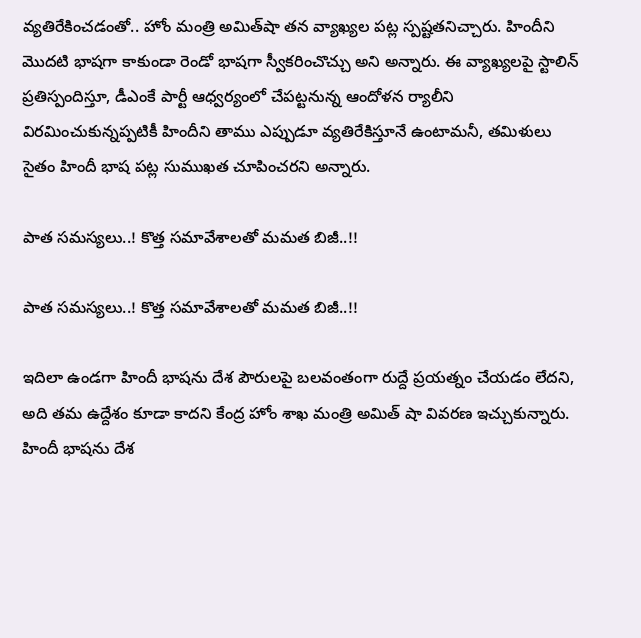వ్యతిరేకించడంతో.. హోం మంత్రి అమిత్‌షా తన వ్యాఖ్యల పట్ల స్పష్టతనిచ్చారు. హిందీని మొదటి భాషగా కాకుండా రెండో భాషగా స్వీకరించొచ్చు అని అన్నారు. ఈ వ్యాఖ్యలపై స్టాలిన్ ప్రతిస్పందిస్తూ, డీఎంకే పార్టీ ఆధ్వర్యంలో చేపట్టనున్న ఆందోళన ర్యాలీని విరమించుకున్నప్పటికీ హిందీని తాము ఎప్పుడూ వ్యతిరేకిస్తూనే ఉంటామనీ, తమిళులు సైతం హిందీ భాష పట్ల సుముఖత చూపించరని అన్నారు.

పాత సమస్యలు..! కొత్త సమావేశాలతో మమత బిజీ..!!

పాత సమస్యలు..! కొత్త సమావేశాలతో మమత బిజీ..!!

ఇదిలా ఉండగా హిందీ భాషను దేశ పౌరులపై బలవంతంగా రుద్దే ప్రయత్నం చేయడం లేదని, అది తమ ఉద్దేశం కూడా కాదని కేంద్ర హోం శాఖ మంత్రి అమిత్ షా వివరణ ఇచ్చుకున్నారు. హిందీ భాషను దేశ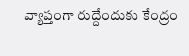వ్యాప్తంగా రుద్దేందుకు కేంద్రం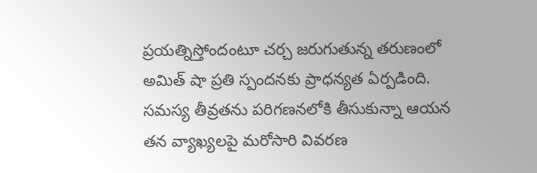ప్రయత్నిస్తోందంటూ చర్చ జరుగుతున్న తరుణంలో అమిత్ షా ప్రతి స్పందనకు ప్రాధన్యత ఏర్పడింది. సమస్య తీవ్రతను పరిగణనలోకి తీసుకున్నా ఆయన తన వ్యాఖ్యలపై మరోసారి వివరణ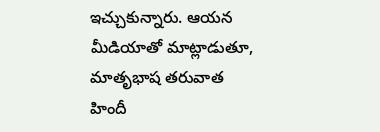ఇచ్చుకున్నారు. ఆయన మీడియాతో మాట్లాడుతూ, మాతృభాష తరువాత హిందీ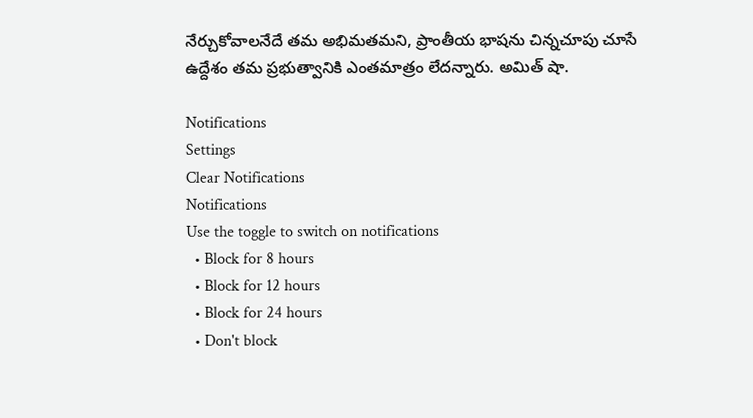నేర్చుకోవాలనేదే తమ అభిమతమని, ప్రాంతీయ భాషను చిన్నచూపు చూసే ఉద్దేశం తమ ప్రభుత్వానికి ఎంతమాత్రం లేదన్నారు. అమిత్ షా.

Notifications
Settings
Clear Notifications
Notifications
Use the toggle to switch on notifications
  • Block for 8 hours
  • Block for 12 hours
  • Block for 24 hours
  • Don't block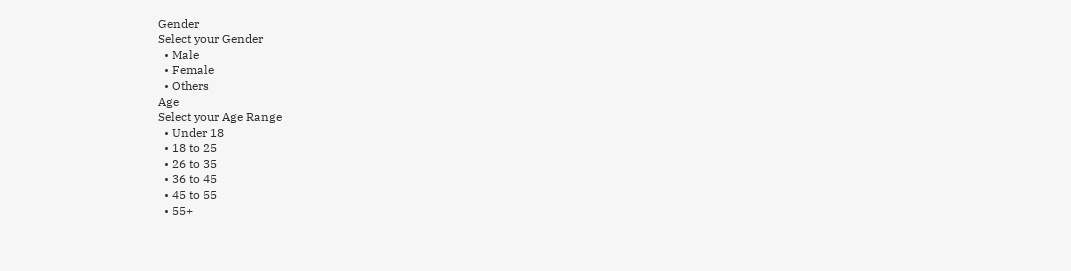Gender
Select your Gender
  • Male
  • Female
  • Others
Age
Select your Age Range
  • Under 18
  • 18 to 25
  • 26 to 35
  • 36 to 45
  • 45 to 55
  • 55+